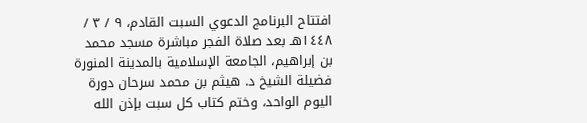افتتاح البرنامج الدعوي السبت القادم، ٩ / ٣ / ١٤٤٨هـ بعد صلاة الفجر مباشرة مسجد محمد بن إبراهيم، الجامعة الإسلامية بالمدينة المنورة فضيلة الشيخ د. هيثم بن محمد سرحان دورة اليوم الواحد، وختم كتاب كل سبت بإذن الله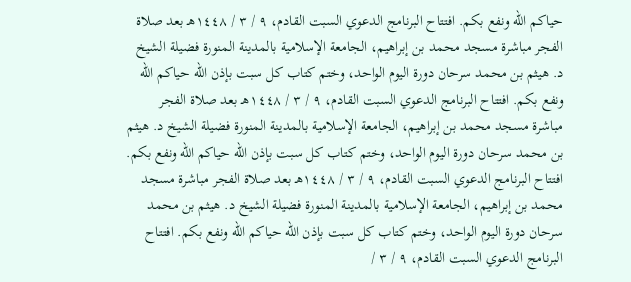حياكم الله ونفع بكم. افتتاح البرنامج الدعوي السبت القادم، ٩ / ٣ / ١٤٤٨هـ بعد صلاة الفجر مباشرة مسجد محمد بن إبراهيم، الجامعة الإسلامية بالمدينة المنورة فضيلة الشيخ د. هيثم بن محمد سرحان دورة اليوم الواحد، وختم كتاب كل سبت بإذن الله حياكم الله ونفع بكم. افتتاح البرنامج الدعوي السبت القادم، ٩ / ٣ / ١٤٤٨هـ بعد صلاة الفجر مباشرة مسجد محمد بن إبراهيم، الجامعة الإسلامية بالمدينة المنورة فضيلة الشيخ د. هيثم بن محمد سرحان دورة اليوم الواحد، وختم كتاب كل سبت بإذن الله حياكم الله ونفع بكم. افتتاح البرنامج الدعوي السبت القادم، ٩ / ٣ / ١٤٤٨هـ بعد صلاة الفجر مباشرة مسجد محمد بن إبراهيم، الجامعة الإسلامية بالمدينة المنورة فضيلة الشيخ د. هيثم بن محمد سرحان دورة اليوم الواحد، وختم كتاب كل سبت بإذن الله حياكم الله ونفع بكم. افتتاح البرنامج الدعوي السبت القادم، ٩ / ٣ /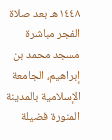١٤٤٨هـ بعد صلاة الفجر مباشرة مسجد محمد بن إبراهيم، الجامعة الإسلامية بالمدينة المنورة فضيلة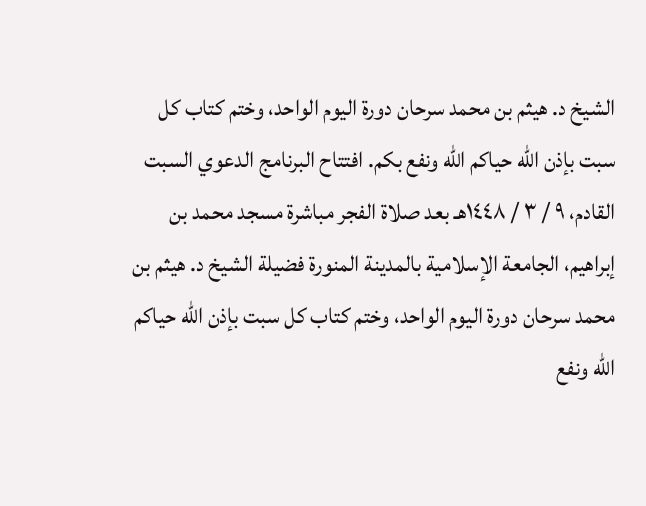الشيخ د. هيثم بن محمد سرحان دورة اليوم الواحد، وختم كتاب كل سبت بإذن الله حياكم الله ونفع بكم. افتتاح البرنامج الدعوي السبت القادم، ٩ / ٣ / ١٤٤٨هـ بعد صلاة الفجر مباشرة مسجد محمد بن إبراهيم، الجامعة الإسلامية بالمدينة المنورة فضيلة الشيخ د. هيثم بن محمد سرحان دورة اليوم الواحد، وختم كتاب كل سبت بإذن الله حياكم الله ونفع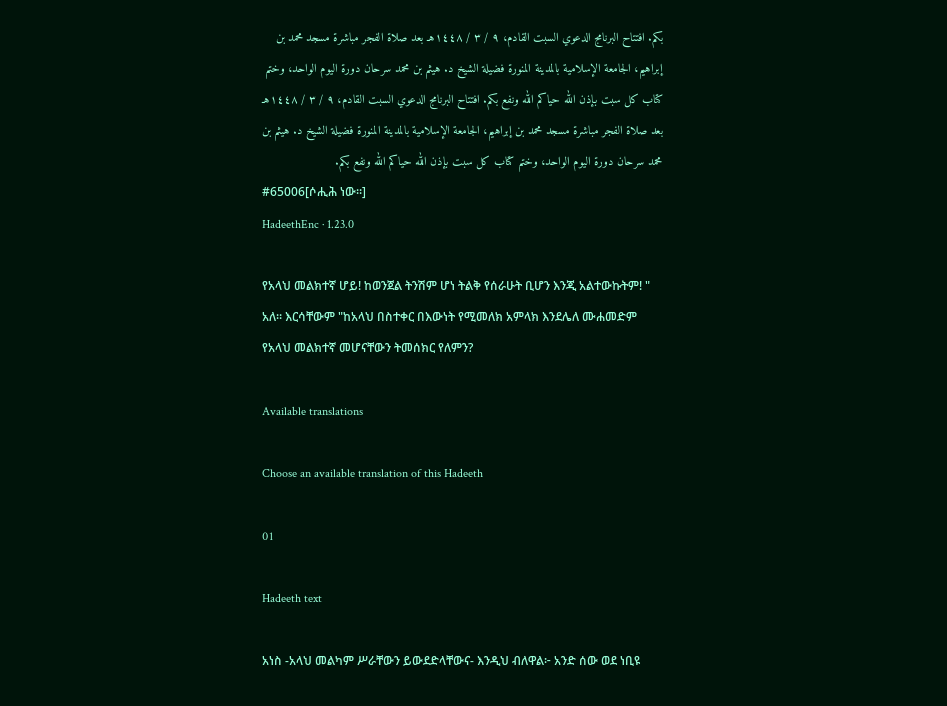بكم. افتتاح البرنامج الدعوي السبت القادم، ٩ / ٣ / ١٤٤٨هـ بعد صلاة الفجر مباشرة مسجد محمد بن إبراهيم، الجامعة الإسلامية بالمدينة المنورة فضيلة الشيخ د. هيثم بن محمد سرحان دورة اليوم الواحد، وختم كتاب كل سبت بإذن الله حياكم الله ونفع بكم. افتتاح البرنامج الدعوي السبت القادم، ٩ / ٣ / ١٤٤٨هـ بعد صلاة الفجر مباشرة مسجد محمد بن إبراهيم، الجامعة الإسلامية بالمدينة المنورة فضيلة الشيخ د. هيثم بن محمد سرحان دورة اليوم الواحد، وختم كتاب كل سبت بإذن الله حياكم الله ونفع بكم.
#65006[ሶሒሕ ነው።]
HadeethEnc · 1.23.0

የአላህ መልክተኛ ሆይ! ከወንጀል ትንሽም ሆነ ትልቅ የሰራሁት ቢሆን እንጂ አልተውኩትም! " አለ። እርሳቸውም "ከአላህ በስተቀር በእውነት የሚመለክ አምላክ እንደሌለ ሙሐመድም የአላህ መልክተኛ መሆናቸውን ትመሰክር የለምን?

Available translations

Choose an available translation of this Hadeeth

01

Hadeeth text

አነስ -አላህ መልካም ሥራቸውን ይውደድላቸውና- እንዲህ ብለዋል፦ አንድ ሰው ወደ ነቢዩ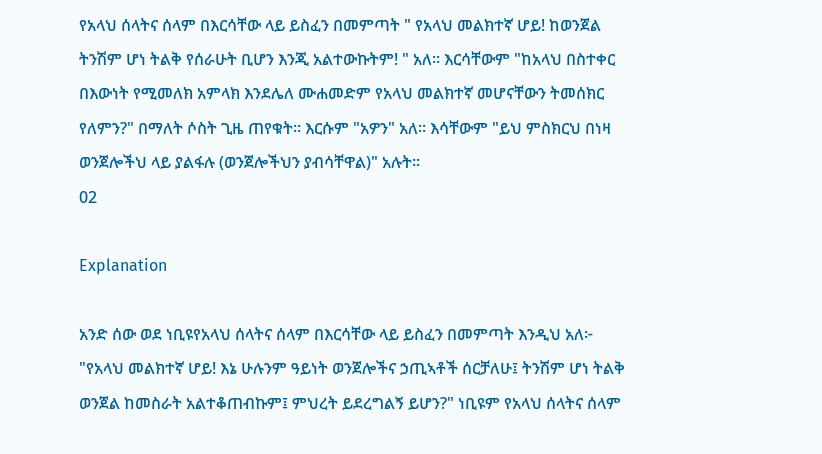የአላህ ሰላትና ሰላም በእርሳቸው ላይ ይስፈን በመምጣት " የአላህ መልክተኛ ሆይ! ከወንጀል ትንሽም ሆነ ትልቅ የሰራሁት ቢሆን እንጂ አልተውኩትም! " አለ። እርሳቸውም "ከአላህ በስተቀር በእውነት የሚመለክ አምላክ እንደሌለ ሙሐመድም የአላህ መልክተኛ መሆናቸውን ትመሰክር የለምን?" በማለት ሶስት ጊዜ ጠየቁት። እርሱም "አዎን" አለ። እሳቸውም "ይህ ምስክርህ በነዛ ወንጀሎችህ ላይ ያልፋሉ (ወንጀሎችህን ያብሳቸዋል)" አሉት።
02

Explanation

አንድ ሰው ወደ ነቢዩየአላህ ሰላትና ሰላም በእርሳቸው ላይ ይስፈን በመምጣት እንዲህ አለ፦ "የአላህ መልክተኛ ሆይ! እኔ ሁሉንም ዓይነት ወንጀሎችና ኃጢኣቶች ሰርቻለሁ፤ ትንሽም ሆነ ትልቅ ወንጀል ከመስራት አልተቆጠብኩም፤ ምህረት ይደረግልኝ ይሆን?" ነቢዩም የአላህ ሰላትና ሰላም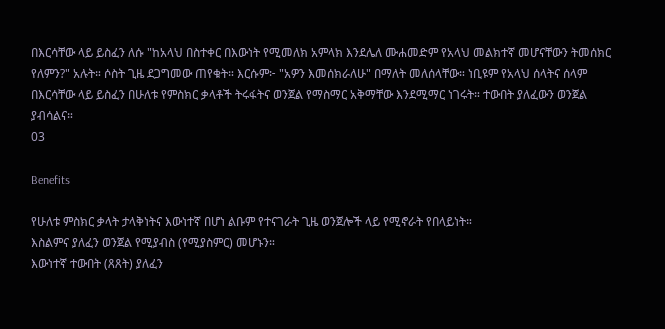በእርሳቸው ላይ ይስፈን ለሱ "ከአላህ በስተቀር በእውነት የሚመለክ አምላክ እንደሌለ ሙሐመድም የአላህ መልክተኛ መሆናቸውን ትመሰክር የለምን?" አሉት። ሶስት ጊዜ ደጋግመው ጠየቁት። እርሱም፦ "አዎን እመሰክራለሁ" በማለት መለሰላቸው። ነቢዩም የአላህ ሰላትና ሰላም በእርሳቸው ላይ ይስፈን በሁለቱ የምስክር ቃላቶች ትሩፋትና ወንጀል የማስማር አቅማቸው እንደሚማር ነገሩት። ተውበት ያለፈውን ወንጀል ያብሳልና።
03

Benefits

የሁለቱ ምስክር ቃላት ታላቅነትና እውነተኛ በሆነ ልቡም የተናገራት ጊዜ ወንጀሎች ላይ የሚኖራት የበላይነት።
እስልምና ያለፈን ወንጀል የሚያብስ (የሚያስምር) መሆኑን።
እውነተኛ ተውበት (ጸጸት) ያለፈን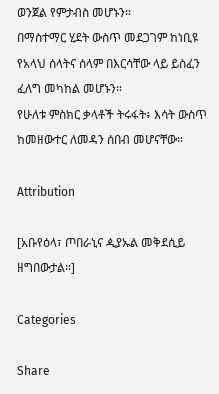ወንጀል የምታብስ መሆኑን።
በማስተማር ሂደት ውስጥ መደጋገም ከነቢዩ የአላህ ሰላትና ሰላም በእርሳቸው ላይ ይስፈን ፈለግ መካከል መሆኑን።
የሁለቱ ምስክር ቃላቶች ትሩፋት፥ እሳት ውስጥ ከመዘውተር ለመዳን ሰበብ መሆናቸው።

Attribution

[አቡየዕላ፣ ጦበራኒና ዺያኡል መቅደሲይ ዘግበውታል።]

Categories

Share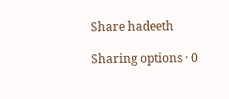Share hadeeth

Sharing options · 0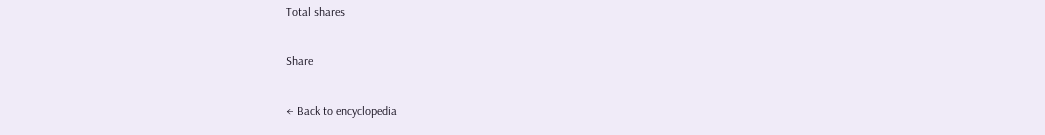Total shares

Share

← Back to encyclopedia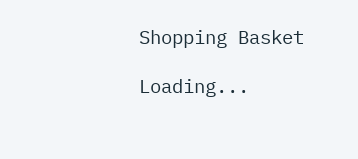Shopping Basket

Loading...